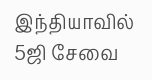இந்தியாவில் 5ஜி சேவை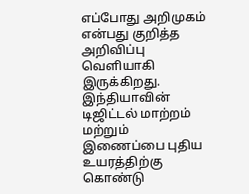எப்போது அறிமுகம் என்பது குறித்த அறிவிப்பு வெளியாகி இருக்கிறது.
இந்தியாவின் டிஜிட்டல் மாற்றம் மற்றும் இணைப்பை புதிய உயரத்திற்கு கொண்டு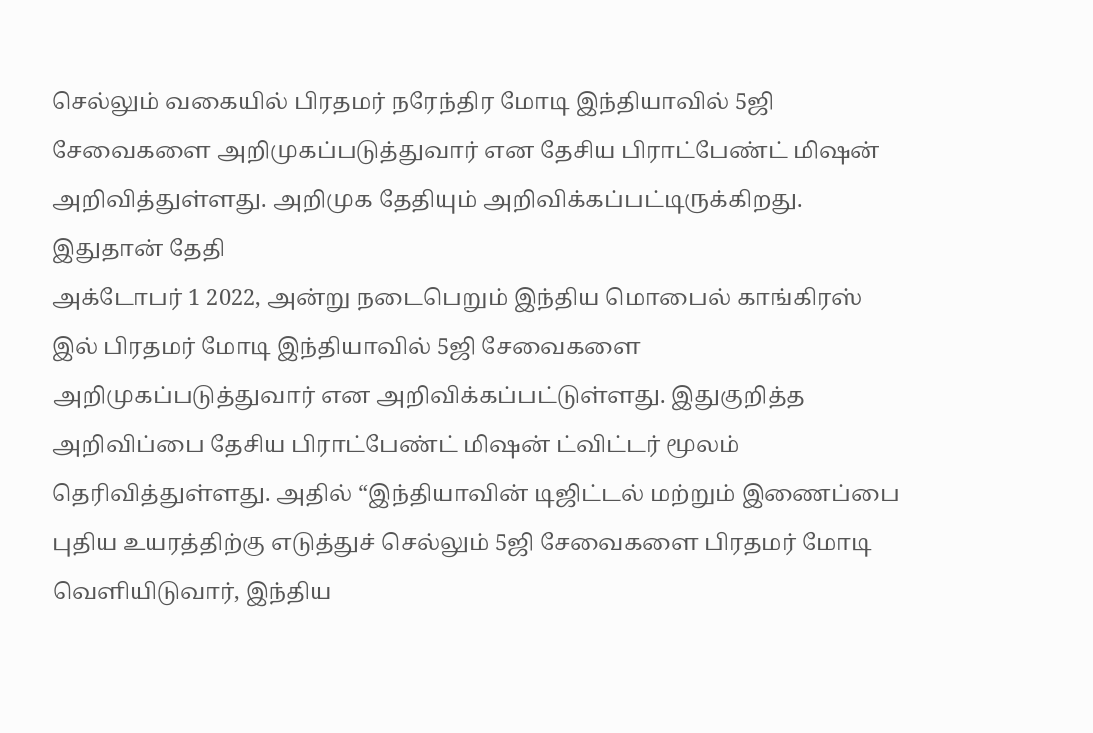செல்லும் வகையில் பிரதமர் நரேந்திர மோடி இந்தியாவில் 5ஜி சேவைகளை அறிமுகப்படுத்துவார் என தேசிய பிராட்பேண்ட் மிஷன் அறிவித்துள்ளது. அறிமுக தேதியும் அறிவிக்கப்பட்டிருக்கிறது.
இதுதான் தேதி
அக்டோபர் 1 2022, அன்று நடைபெறும் இந்திய மொபைல் காங்கிரஸ் இல் பிரதமர் மோடி இந்தியாவில் 5ஜி சேவைகளை அறிமுகப்படுத்துவார் என அறிவிக்கப்பட்டுள்ளது. இதுகுறித்த அறிவிப்பை தேசிய பிராட்பேண்ட் மிஷன் ட்விட்டர் மூலம் தெரிவித்துள்ளது. அதில் “இந்தியாவின் டிஜிட்டல் மற்றும் இணைப்பை புதிய உயரத்திற்கு எடுத்துச் செல்லும் 5ஜி சேவைகளை பிரதமர் மோடி வெளியிடுவார், இந்திய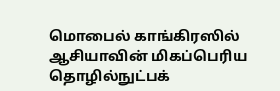மொபைல் காங்கிரஸில் ஆசியாவின் மிகப்பெரிய தொழில்நுட்பக்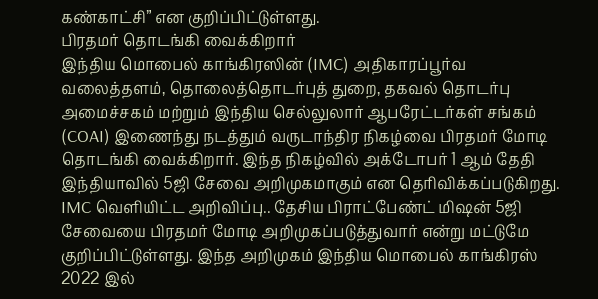கண்காட்சி” என குறிப்பிட்டுள்ளது.
பிரதமர் தொடங்கி வைக்கிறார்
இந்திய மொபைல் காங்கிரஸின் (IMC) அதிகாரப்பூர்வ வலைத்தளம், தொலைத்தொடர்புத் துறை, தகவல் தொடர்பு அமைச்சகம் மற்றும் இந்திய செல்லுலார் ஆபரேட்டர்கள் சங்கம் (COAI) இணைந்து நடத்தும் வருடாந்திர நிகழ்வை பிரதமர் மோடி தொடங்கி வைக்கிறார். இந்த நிகழ்வில் அக்டோபர் 1 ஆம் தேதி இந்தியாவில் 5ஜி சேவை அறிமுகமாகும் என தெரிவிக்கப்படுகிறது. IMC வெளியிட்ட அறிவிப்பு.. தேசிய பிராட்பேண்ட் மிஷன் 5ஜி சேவையை பிரதமர் மோடி அறிமுகப்படுத்துவார் என்று மட்டுமே குறிப்பிட்டுள்ளது. இந்த அறிமுகம் இந்திய மொபைல் காங்கிரஸ் 2022 இல்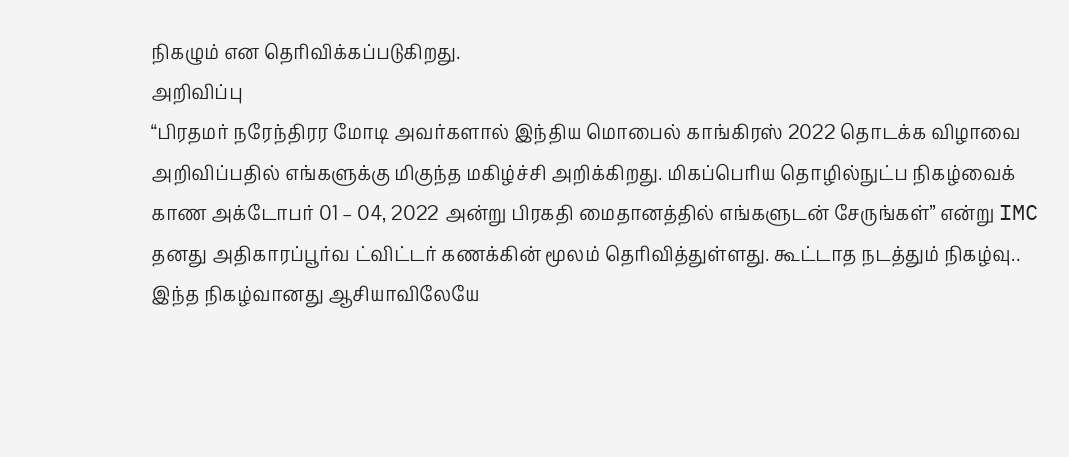நிகழும் என தெரிவிக்கப்படுகிறது.
அறிவிப்பு
“பிரதமர் நரேந்திரர மோடி அவர்களால் இந்திய மொபைல் காங்கிரஸ் 2022 தொடக்க விழாவை அறிவிப்பதில் எங்களுக்கு மிகுந்த மகிழ்ச்சி அறிக்கிறது. மிகப்பெரிய தொழில்நுட்ப நிகழ்வைக் காண அக்டோபர் 01 – 04, 2022 அன்று பிரகதி மைதானத்தில் எங்களுடன் சேருங்கள்” என்று IMC தனது அதிகாரப்பூர்வ ட்விட்டர் கணக்கின் மூலம் தெரிவித்துள்ளது. கூட்டாத நடத்தும் நிகழ்வு.. இந்த நிகழ்வானது ஆசியாவிலேயே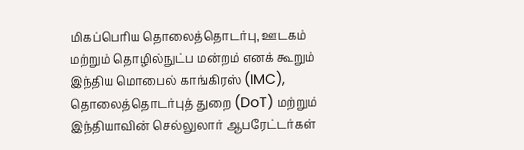மிகப்பெரிய தொலைத்தொடர்பு, ஊடகம் மற்றும் தொழில்நுட்ப மன்றம் எனக் கூறும் இந்திய மொபைல் காங்கிரஸ் (IMC), தொலைத்தொடர்புத் துறை (DoT) மற்றும் இந்தியாவின் செல்லுலார் ஆபரேட்டர்கள்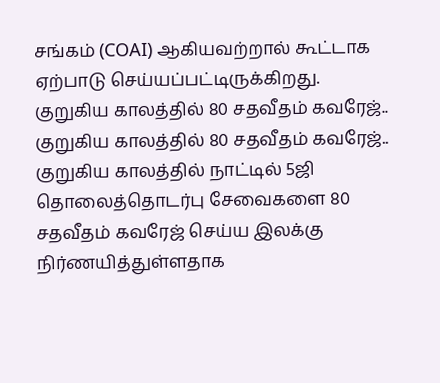சங்கம் (COAI) ஆகியவற்றால் கூட்டாக ஏற்பாடு செய்யப்பட்டிருக்கிறது. குறுகிய காலத்தில் 80 சதவீதம் கவரேஜ்.. குறுகிய காலத்தில் 80 சதவீதம் கவரேஜ்.. குறுகிய காலத்தில் நாட்டில் 5ஜி தொலைத்தொடர்பு சேவைகளை 80 சதவீதம் கவரேஜ் செய்ய இலக்கு நிர்ணயித்துள்ளதாக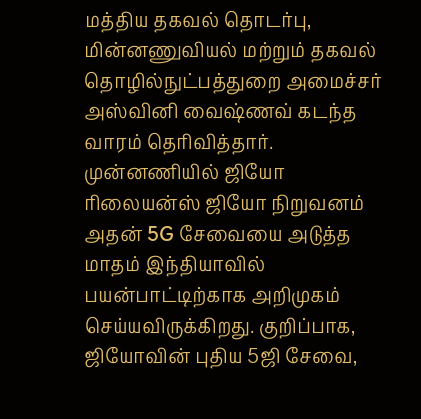மத்திய தகவல் தொடர்பு, மின்னணுவியல் மற்றும் தகவல் தொழில்நுட்பத்துறை அமைச்சர் அஸ்வினி வைஷ்ணவ் கடந்த வாரம் தெரிவித்தார்.
முன்னணியில் ஜியோ
ரிலையன்ஸ் ஜியோ நிறுவனம் அதன் 5G சேவையை அடுத்த மாதம் இந்தியாவில் பயன்பாட்டிற்காக அறிமுகம் செய்யவிருக்கிறது. குறிப்பாக, ஜியோவின் புதிய 5ஜி சேவை,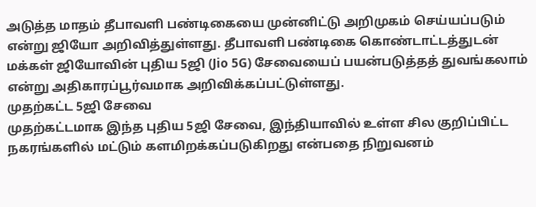அடுத்த மாதம் தீபாவளி பண்டிகையை முன்னிட்டு அறிமுகம் செய்யப்படும் என்று ஜியோ அறிவித்துள்ளது. தீபாவளி பண்டிகை கொண்டாட்டத்துடன் மக்கள் ஜியோவின் புதிய 5ஜி (Jio 5G) சேவையைப் பயன்படுத்தத் துவங்கலாம் என்று அதிகாரப்பூர்வமாக அறிவிக்கப்பட்டுள்ளது.
முதற்கட்ட 5ஜி சேவை
முதற்கட்டமாக இந்த புதிய 5ஜி சேவை, இந்தியாவில் உள்ள சில குறிப்பிட்ட நகரங்களில் மட்டும் களமிறக்கப்படுகிறது என்பதை நிறுவனம்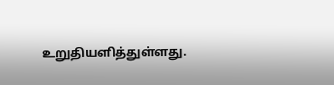உறுதியளித்துள்ளது.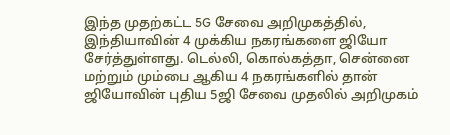இந்த முதற்கட்ட 5G சேவை அறிமுகத்தில், இந்தியாவின் 4 முக்கிய நகரங்களை ஜியோ சேர்த்துள்ளது. டெல்லி, கொல்கத்தா, சென்னை மற்றும் மும்பை ஆகிய 4 நகரங்களில் தான் ஜியோவின் புதிய 5ஜி சேவை முதலில் அறிமுகம்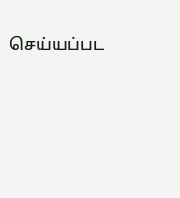செய்யப்பட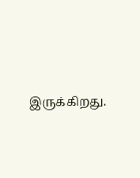இருக்கிறது.